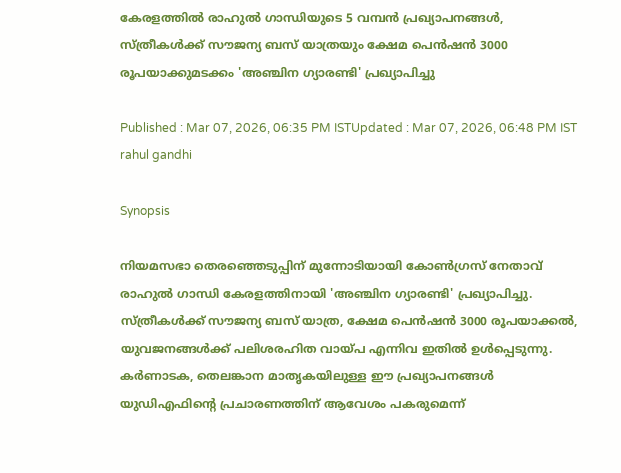കേരളത്തിൽ രാഹുൽ ഗാന്ധിയുടെ 5 വമ്പൻ പ്രഖ്യാപനങ്ങൾ, സ്ത്രീകൾക്ക് സൗജന്യ ബസ് യാത്രയും ക്ഷേമ പെൻഷൻ 3000 രൂപയാക്കുമടക്കം 'അഞ്ചിന ഗ്യാരണ്ടി' പ്രഖ്യാപിച്ചു

Published : Mar 07, 2026, 06:35 PM ISTUpdated : Mar 07, 2026, 06:48 PM IST
rahul gandhi

Synopsis

നിയമസഭാ തെരഞ്ഞെടുപ്പിന് മുന്നോടിയായി കോൺഗ്രസ് നേതാവ് രാഹുൽ ഗാന്ധി കേരളത്തിനായി 'അഞ്ചിന ഗ്യാരണ്ടി' പ്രഖ്യാപിച്ചു. സ്ത്രീകൾക്ക് സൗജന്യ ബസ് യാത്ര, ക്ഷേമ പെൻഷൻ 3000 രൂപയാക്കൽ, യുവജനങ്ങൾക്ക് പലിശരഹിത വായ്പ എന്നിവ ഇതിൽ ഉൾപ്പെടുന്നു. കർണാടക, തെലങ്കാന മാതൃകയിലുള്ള ഈ പ്രഖ്യാപനങ്ങൾ യുഡിഎഫിന്റെ പ്രചാരണത്തിന് ആവേശം പകരുമെന്ന്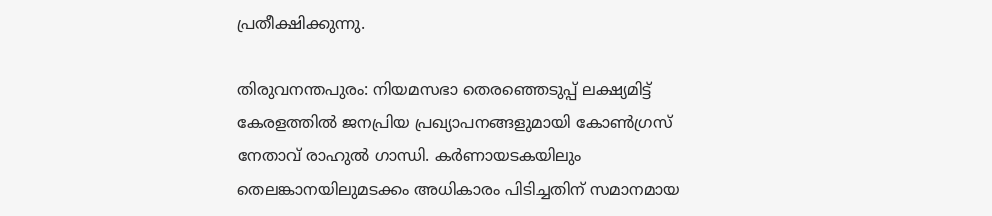പ്രതീക്ഷിക്കുന്നു.

തിരുവനന്തപുരം: നിയമസഭാ തെരഞ്ഞെടുപ്പ് ലക്ഷ്യമിട്ട് കേരളത്തിൽ ജനപ്രിയ പ്രഖ്യാപനങ്ങളുമായി കോൺഗ്രസ് നേതാവ് രാഹുൽ ഗാന്ധി. കർണായടകയിലും തെലങ്കാനയിലുമടക്കം അധികാരം പിടിച്ചതിന് സമാനമായ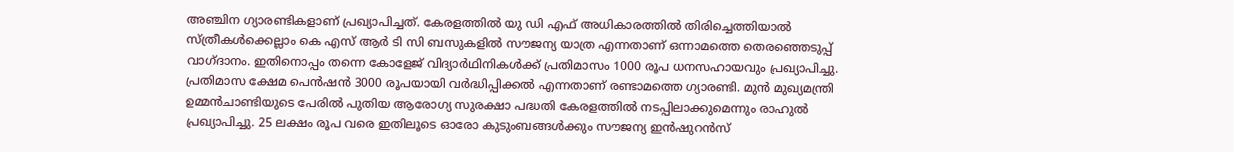അഞ്ചിന ഗ്യാരണ്ടികളാണ് പ്രഖ്യാപിച്ചത്. കേരളത്തിൽ യു ഡി എഫ് അധികാരത്തിൽ തിരിച്ചെത്തിയാൽ സ്ത്രീകൾക്കെല്ലാം കെ എസ് ആർ ടി സി ബസുകളിൽ സൗജന്യ യാത്ര എന്നതാണ് ഒന്നാമത്തെ തെരഞ്ഞെടുപ്പ് വാഗ്ദാനം. ഇതിനൊപ്പം തന്നെ കോളേജ് വിദ്യാർഥിനികൾക്ക് പ്രതിമാസം 1000 രൂപ ധനസഹായവും പ്രഖ്യാപിച്ചു. പ്രതിമാസ ക്ഷേമ പെൻഷൻ 3000 രൂപയായി വർദ്ധിപ്പിക്കൽ എന്നതാണ് രണ്ടാമത്തെ ഗ്യാരണ്ടി. മുൻ മുഖ്യമന്ത്രി ഉമ്മൻചാണ്ടിയുടെ പേരിൽ പുതിയ ആരോഗ്യ സുരക്ഷാ പദ്ധതി കേരളത്തിൽ നടപ്പിലാക്കുമെന്നും രാഹുൽ പ്രഖ്യാപിച്ചു. 25 ലക്ഷം രൂപ വരെ ഇതിലൂടെ ഓരോ കുടുംബങ്ങൾക്കും സൗജന്യ ഇൻഷുറൻസ്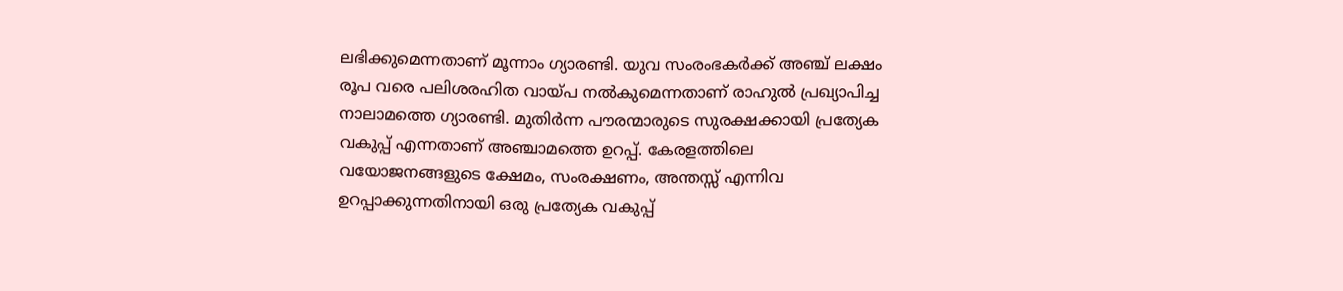ലഭിക്കുമെന്നതാണ് മൂന്നാം ഗ്യാരണ്ടി. യുവ സംരംഭകർക്ക് അഞ്ച് ലക്ഷം രൂപ വരെ പലിശരഹിത വായ്പ നൽകുമെന്നതാണ് രാഹുൽ പ്രഖ്യാപിച്ച നാലാമത്തെ ഗ്യാരണ്ടി. മുതിർന്ന പൗരന്മാരുടെ സുരക്ഷക്കായി പ്രത്യേക വകുപ്പ് എന്നതാണ് അഞ്ചാമത്തെ ഉറപ്പ്. കേരളത്തിലെ വയോജനങ്ങളുടെ ക്ഷേമം, സംരക്ഷണം, അന്തസ്സ് എന്നിവ ഉറപ്പാക്കുന്നതിനായി ഒരു പ്രത്യേക വകുപ്പ്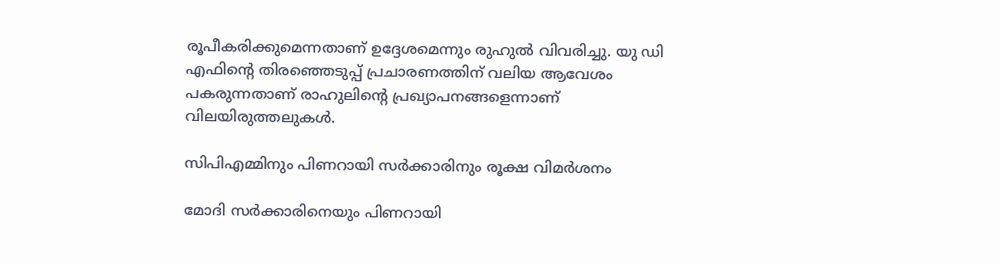രൂപീകരിക്കുമെന്നതാണ് ഉദ്ദേശമെന്നും രുഹുൽ വിവരിച്ചു. യു ഡി എഫിന്റെ തിരഞ്ഞെടുപ്പ് പ്രചാരണത്തിന് വലിയ ആവേശം പകരുന്നതാണ് രാഹുലിന്‍റെ പ്രഖ്യാപനങ്ങളെന്നാണ് വിലയിരുത്തലുകൾ.

സിപിഎമ്മിനും പിണറായി സർക്കാരിനും രൂക്ഷ വിമർശനം

മോദി സർക്കാരിനെയും പിണറായി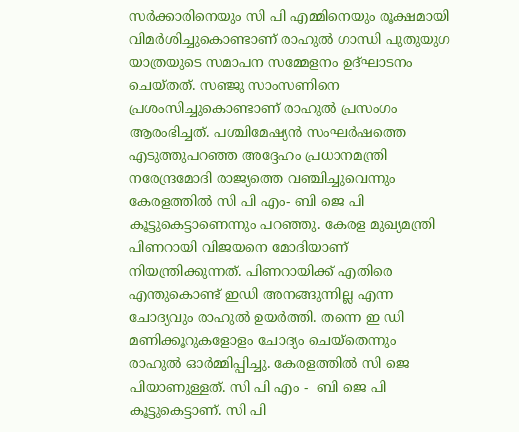സർക്കാരിനെയും സി പി എമ്മിനെയും രൂക്ഷമായി വിമർശിച്ചുകൊണ്ടാണ് രാഹുൽ ഗാന്ധി പുതുയുഗ യാത്രയുടെ സമാപന സമ്മേളനം ഉദ്ഘാടനം ചെയ്തത്. സഞ്ജു സാംസണിനെ പ്രശംസിച്ചുകൊണ്ടാണ് രാഹുൽ പ്രസംഗം ആരംഭിച്ചത്. പശ്ചിമേഷ്യൻ സംഘർഷത്തെ എടുത്തുപറഞ്ഞ അദ്ദേഹം പ്രധാനമന്ത്രി നരേന്ദ്രമോദി രാജ്യത്തെ വഞ്ചിച്ചുവെന്നും കേരളത്തിൽ സി പി എം- ബി ജെ പി കൂട്ടുകെട്ടാണെന്നും പറഞ്ഞു. കേരള മുഖ്യമന്ത്രി പിണറായി വിജയനെ മോദിയാണ് നിയന്ത്രിക്കുന്നത്. പിണറായിക്ക് എതിരെ എന്തുകൊണ്ട് ഇ‍‍ഡി അനങ്ങുന്നില്ല എന്ന ചോദ്യവും രാഹുൽ ഉയർത്തി. തന്നെ ഇ ഡി മണിക്കൂറുകളോളം ചോദ്യം ചെയ്തെന്നും രാഹുൽ ഓർമ്മിപ്പിച്ചു. കേരളത്തിൽ സി ജെ പിയാണുള്ളത്. സി പി എം -  ബി ജെ പി കൂട്ടുകെട്ടാണ്. സി പി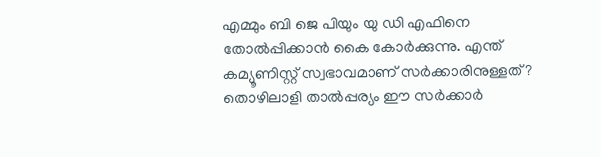എമ്മും ബി ജെ പിയും യു ഡി എഫിനെ തോൽപ്പിക്കാൻ കൈ കോർക്കുന്നു. എന്ത് കമ്യൂണിസ്റ്റ് സ്വഭാവമാണ് സർക്കാരിനുള്ളത്? തൊഴിലാളി താൽപ്പര്യം ഈ സർക്കാർ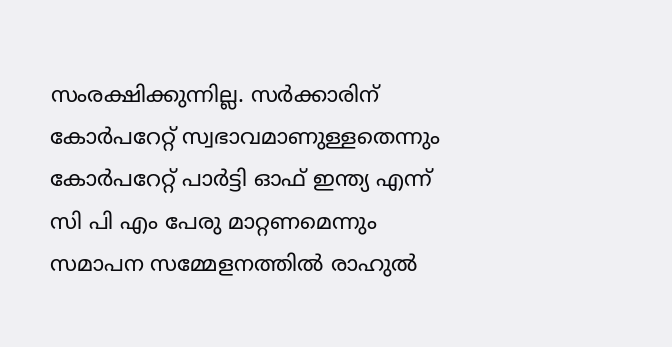സംരക്ഷിക്കുന്നില്ല. സർക്കാരിന് കോർപറേറ്റ് സ്വഭാവമാണുള്ളതെന്നും കോർപറേറ്റ് പാർട്ടി ഓഫ് ഇന്ത്യ എന്ന് സി പി എം പേരു മാറ്റണമെന്നും സമാപന സമ്മേളനത്തിൽ രാഹുൽ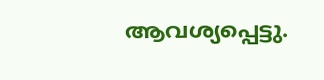ആവശ്യപ്പെട്ടു.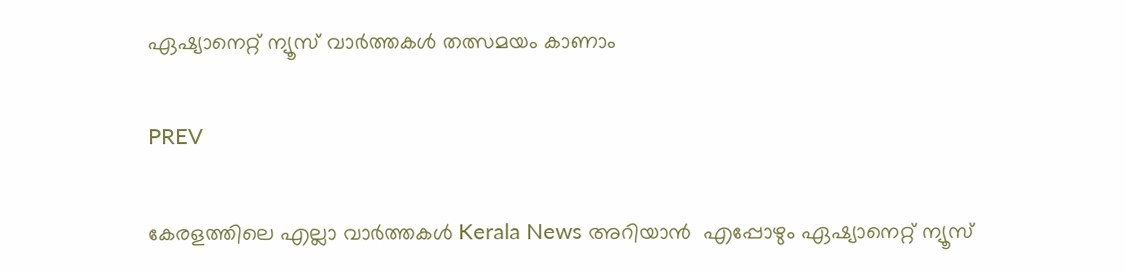ഏഷ്യാനെറ്റ് ന്യൂസ് വാർത്തകൾ തത്സമയം കാണാം

PREV

കേരളത്തിലെ എല്ലാ വാർത്തകൾ Kerala News അറിയാൻ  എപ്പോഴും ഏഷ്യാനെറ്റ് ന്യൂസ്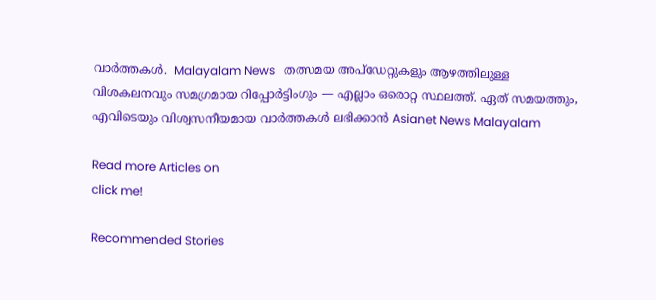വാർത്തകൾ.  Malayalam News   തത്സമയ അപ്‌ഡേറ്റുകളും ആഴത്തിലുള്ള വിശകലനവും സമഗ്രമായ റിപ്പോർട്ടിംഗും — എല്ലാം ഒരൊറ്റ സ്ഥലത്ത്. ഏത് സമയത്തും, എവിടെയും വിശ്വസനീയമായ വാർത്തകൾ ലഭിക്കാൻ Asianet News Malayalam

Read more Articles on
click me!

Recommended Stories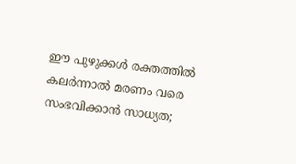ഈ പുഴുക്കൾ രക്തത്തിൽ കലർന്നാൽ മരണം വരെ സംഭവിക്കാൻ സാധ്യത;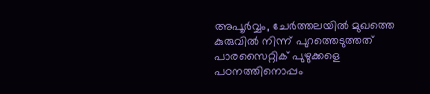അപൂർവ്വം, ചേർത്തലയിൽ മുഖത്തെ കുരുവിൽ നിന്ന് പുറത്തെടുത്തത് പാരസൈറ്റിക് പുഴുക്കളെ
പഠനത്തിനൊപ്പം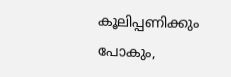കൂലിപ്പണിക്കും പോകും,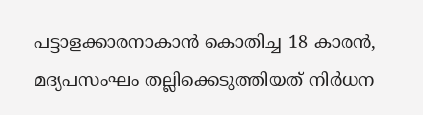പട്ടാളക്കാരനാകാൻ കൊതിച്ച 18 കാരൻ, മദ്യപസംഘം തല്ലിക്കെടുത്തിയത് നിർധന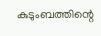കുടുംബത്തിന്റെ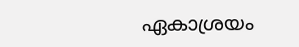ഏകാശ്രയം